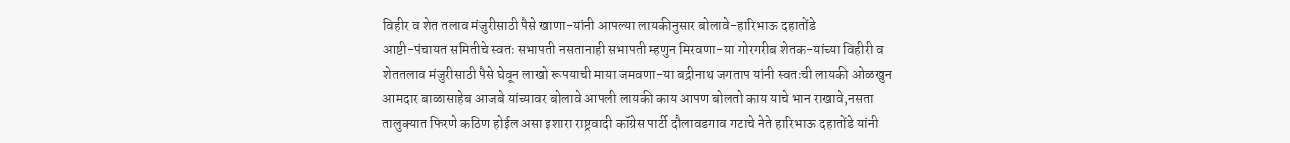विहीर व शेत तलाव मंजुरीसाठी पैसे खाणा-यांनी आपल्या लायकीनुसार बोलावे-हारिभाऊ दहातोंडे
आष्टी-पंचायत समितीचे स्वतः सभापती नसतानाही सभापती म्हणुन मिरवणा-या गोरगरीब शेतक-यांच्या विहीरी व शेततलाव मंजुरीसाठी पैसे घेवून लाखो रूपयाची माया जमवणा-या बद्रीनाथ जगताप यांनी स्वतःची लायकी ओळखुन आमदार बाळासाहेब आजबे यांच्यावर बोलावे आपली लायकी काय आपण बोलतो काय याचे भान राखावे,नसता तालुक्यात फिरणे कठिण होईल असा इशारा राष्ट्रवादी कॉग्रेस पार्टी दौलावडगाव गटाचे नेते हारिभाऊ दहातोंडे यांनी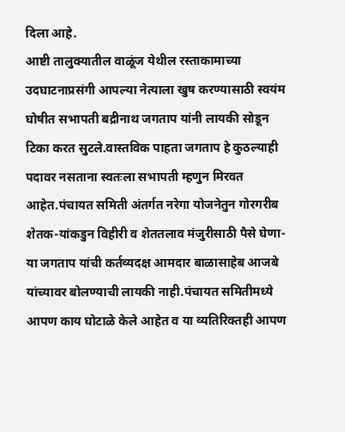दिला आहे.
आष्टी तालुक्यातील वाळूंज येथील रस्ताकामाच्या उदघाटनाप्रसंगी आपल्या नेत्याला खुष करण्यासाठी स्वयंम घोषीत सभापती बद्रीनाथ जगताप यांनी लायकी सोडून टिका करत सुटले.वास्तविक पाहता जगताप हे कुठल्याही पदावर नसताना स्वतःला सभापती म्हणुन मिरवत आहेत.पंचायत समिती अंतर्गत नरेगा योजनेतुन गोरगरीब शेतक-यांकडुन विहीरी व शेततलाव मंजुरीसाठी पैसे घेणा-या जगताप यांची कर्तव्यदक्ष आमदार बाळासाहेब आजबे यांच्यावर बोलण्याची लायकी नाही.पंचायत समितीमध्ये आपण काय घोटाळे केले आहेत व या व्यतिरिक्तही आपण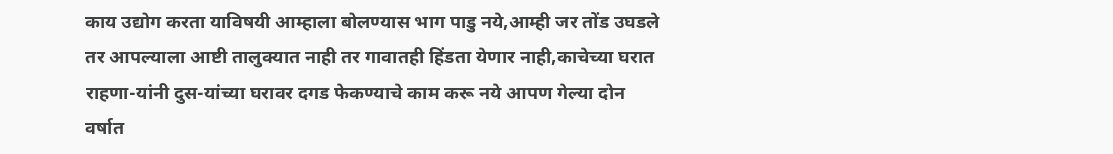काय उद्योग करता याविषयी आम्हाला बोलण्यास भाग पाडु नये,आम्ही जर तोंड उघडले तर आपल्याला आष्टी तालुक्यात नाही तर गावातही हिंडता येणार नाही,काचेच्या घरात राहणा-यांनी दुस-यांच्या घरावर दगड फेकण्याचे काम करू नये आपण गेल्या दोन वर्षात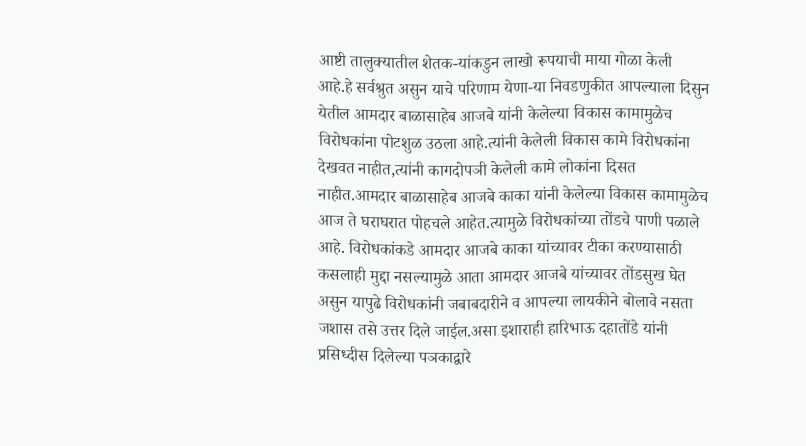आष्टी तालुक्यातील शेतक-यांकडुन लाखो रूपयाची माया गोळा केली आहे.हे सर्वश्रुत असुन याचे परिणाम येणा-या निवडणुकीत आपल्याला दिसुन येतील आमदार बाळासाहेब आजबे यांनी केलेल्या विकास कामामुळेच विरोधकांना पोटशुळ उठला आहे.त्यांनी केलेली विकास कामे विरोधकांना देखवत नाहीत,त्यांनी कागदोपञी केलेली कामे लोकांना दिसत नाहीत.आमदार बाळासाहेब आजबे काका यांनी केलेल्या विकास कामामुळेच आज ते घराघरात पोहचले आहेत.त्यामुळे विरोधकांच्या तोंडचे पाणी पळाले आहे. विरोधकांकडे आमदार आजबे काका यांच्यावर टीका करण्यासाठी कसलाही मुद्दा नसल्यामुळे आता आमदार आजबे यांच्यावर तोंडसुख घेत असुन यापुढे विरोधकांनी जबाबदारीने व आपल्या लायकीने बोलावे नसता जशास तसे उत्तर दिले जाईल.असा इशाराही हारिभाऊ दहातोंडे यांनी प्रसिध्दीस दिलेल्या पञकाद्वारे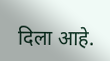दिला आहे.